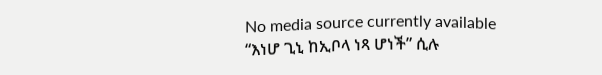No media source currently available
“እነሆ ጊኒ ከኢቦላ ነጻ ሆነች” ሲሉ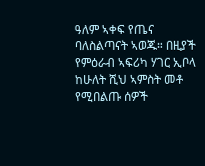ዓለም ኣቀፍ የጤና ባለስልጣናት ኣወጁ። በዚያች የምዕራብ ኣፍሪካ ሃገር ኢቦላ ከሁለት ሺህ ኣምስት መቶ የሚበልጡ ሰዎች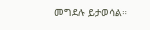መግደሉ ይታወሳል።